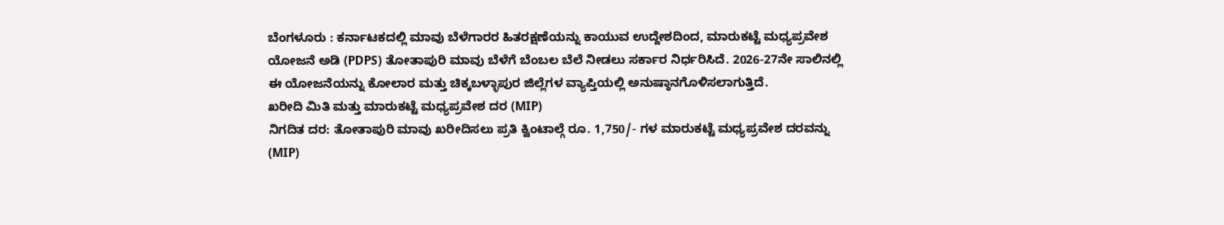ಬೆಂಗಳೂರು : ಕರ್ನಾಟಕದಲ್ಲಿ ಮಾವು ಬೆಳೆಗಾರರ ಹಿತರಕ್ಷಣೆಯನ್ನು ಕಾಯುವ ಉದ್ದೇಶದಿಂದ, ಮಾರುಕಟ್ಟೆ ಮಧ್ಯಪ್ರವೇಶ ಯೋಜನೆ ಅಡಿ (PDPS) ತೋತಾಪುರಿ ಮಾವು ಬೆಳೆಗೆ ಬೆಂಬಲ ಬೆಲೆ ನೀಡಲು ಸರ್ಕಾರ ನಿರ್ಧರಿಸಿದೆ. 2026-27ನೇ ಸಾಲಿನಲ್ಲಿ ಈ ಯೋಜನೆಯನ್ನು ಕೋಲಾರ ಮತ್ತು ಚಿಕ್ಕಬಳ್ಳಾಪುರ ಜಿಲ್ಲೆಗಳ ವ್ಯಾಪ್ತಿಯಲ್ಲಿ ಅನುಷ್ಠಾನಗೊಳಿಸಲಾಗುತ್ತಿದೆ.
ಖರೀದಿ ಮಿತಿ ಮತ್ತು ಮಾರುಕಟ್ಟೆ ಮಧ್ಯಪ್ರವೇಶ ದರ (MIP)
ನಿಗದಿತ ದರ: ತೋತಾಪುರಿ ಮಾವು ಖರೀದಿಸಲು ಪ್ರತಿ ಕ್ವಿಂಟಾಲ್ಗೆ ರೂ. 1,750/- ಗಳ ಮಾರುಕಟ್ಟೆ ಮಧ್ಯಪ್ರವೇಶ ದರವನ್ನು (MIP)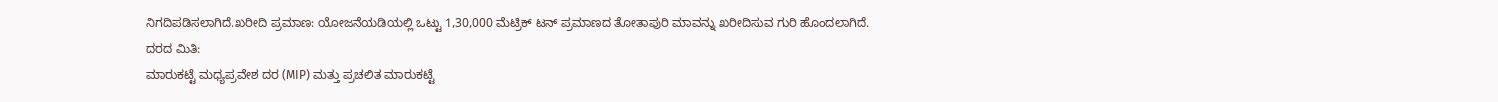ನಿಗದಿಪಡಿಸಲಾಗಿದೆ.ಖರೀದಿ ಪ್ರಮಾಣ: ಯೋಜನೆಯಡಿಯಲ್ಲಿ ಒಟ್ಟು 1,30,000 ಮೆಟ್ರಿಕ್ ಟನ್ ಪ್ರಮಾಣದ ತೋತಾಪುರಿ ಮಾವನ್ನು ಖರೀದಿಸುವ ಗುರಿ ಹೊಂದಲಾಗಿದೆ.
ದರದ ಮಿತಿ:
ಮಾರುಕಟ್ಟೆ ಮಧ್ಯಪ್ರವೇಶ ದರ (MIP) ಮತ್ತು ಪ್ರಚಲಿತ ಮಾರುಕಟ್ಟೆ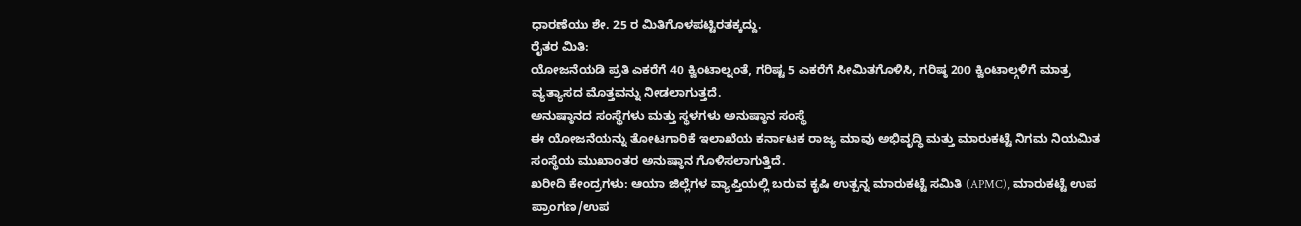ಧಾರಣೆಯು ಶೇ. 25 ರ ಮಿತಿಗೊಳಪಟ್ಟಿರತಕ್ಕದ್ದು.
ರೈತರ ಮಿತಿ:
ಯೋಜನೆಯಡಿ ಪ್ರತಿ ಎಕರೆಗೆ 40 ಕ್ವಿಂಟಾಲ್ನಂತೆ, ಗರಿಷ್ಟ 5 ಎಕರೆಗೆ ಸೀಮಿತಗೊಳಿಸಿ, ಗರಿಷ್ಠ 200 ಕ್ವಿಂಟಾಲ್ಗಳಿಗೆ ಮಾತ್ರ ವ್ಯತ್ಯಾಸದ ಮೊತ್ತವನ್ನು ನೀಡಲಾಗುತ್ತದೆ.
ಅನುಷ್ಠಾನದ ಸಂಸ್ಥೆಗಳು ಮತ್ತು ಸ್ಥಳಗಳು ಅನುಷ್ಠಾನ ಸಂಸ್ಥೆ
ಈ ಯೋಜನೆಯನ್ನು ತೋಟಗಾರಿಕೆ ಇಲಾಖೆಯ ಕರ್ನಾಟಕ ರಾಜ್ಯ ಮಾವು ಅಭಿವೃದ್ಧಿ ಮತ್ತು ಮಾರುಕಟ್ಟೆ ನಿಗಮ ನಿಯಮಿತ ಸಂಸ್ಥೆಯ ಮುಖಾಂತರ ಅನುಷ್ಠಾನ ಗೊಳಿಸಲಾಗುತ್ತಿದೆ.
ಖರೀದಿ ಕೇಂದ್ರಗಳು: ಆಯಾ ಜಿಲ್ಲೆಗಳ ವ್ಯಾಪ್ತಿಯಲ್ಲಿ ಬರುವ ಕೃಷಿ ಉತ್ಪನ್ನ ಮಾರುಕಟ್ಟೆ ಸಮಿತಿ (APMC), ಮಾರುಕಟ್ಟೆ ಉಪ ಪ್ರಾಂಗಣ/ಉಪ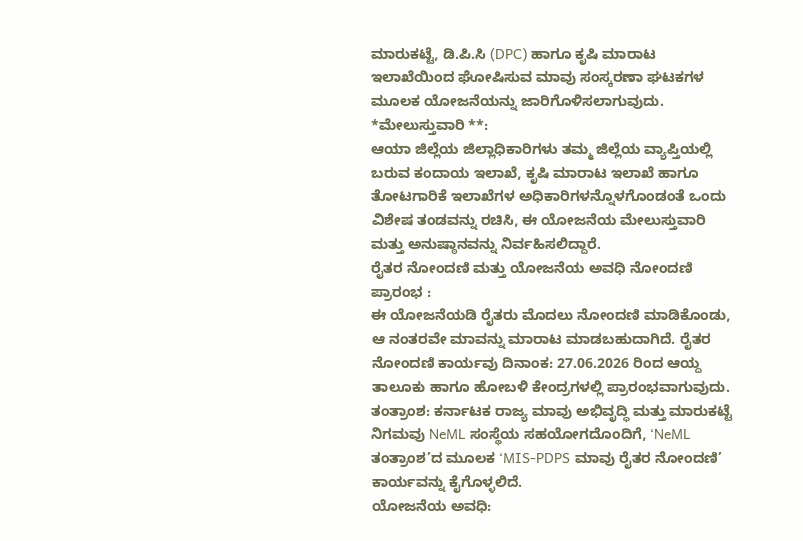ಮಾರುಕಟ್ಟೆ, ಡಿ.ಪಿ.ಸಿ (DPC) ಹಾಗೂ ಕೃಷಿ ಮಾರಾಟ ಇಲಾಖೆಯಿಂದ ಘೋಷಿಸುವ ಮಾವು ಸಂಸ್ಕರಣಾ ಘಟಕಗಳ ಮೂಲಕ ಯೋಜನೆಯನ್ನು ಜಾರಿಗೊಳಿಸಲಾಗುವುದು.
*ಮೇಲುಸ್ತುವಾರಿ **:
ಆಯಾ ಜಿಲ್ಲೆಯ ಜಿಲ್ಲಾಧಿಕಾರಿಗಳು ತಮ್ಮ ಜಿಲ್ಲೆಯ ವ್ಯಾಪ್ತಿಯಲ್ಲಿ ಬರುವ ಕಂದಾಯ ಇಲಾಖೆ, ಕೃಷಿ ಮಾರಾಟ ಇಲಾಖೆ ಹಾಗೂ ತೋಟಗಾರಿಕೆ ಇಲಾಖೆಗಳ ಅಧಿಕಾರಿಗಳನ್ನೊಳಗೊಂಡಂತೆ ಒಂದು ವಿಶೇಷ ತಂಡವನ್ನು ರಚಿಸಿ, ಈ ಯೋಜನೆಯ ಮೇಲುಸ್ತುವಾರಿ ಮತ್ತು ಅನುಷ್ಠಾನವನ್ನು ನಿರ್ವಹಿಸಲಿದ್ದಾರೆ.
ರೈತರ ನೋಂದಣಿ ಮತ್ತು ಯೋಜನೆಯ ಅವಧಿ ನೋಂದಣಿ ಪ್ರಾರಂಭ :
ಈ ಯೋಜನೆಯಡಿ ರೈತರು ಮೊದಲು ನೋಂದಣಿ ಮಾಡಿಕೊಂಡು, ಆ ನಂತರವೇ ಮಾವನ್ನು ಮಾರಾಟ ಮಾಡಬಹುದಾಗಿದೆ. ರೈತರ ನೋಂದಣಿ ಕಾರ್ಯವು ದಿನಾಂಕ: 27.06.2026 ರಿಂದ ಆಯ್ದ ತಾಲೂಕು ಹಾಗೂ ಹೋಬಳಿ ಕೇಂದ್ರಗಳಲ್ಲಿ ಪ್ರಾರಂಭವಾಗುವುದು.
ತಂತ್ರಾಂಶ: ಕರ್ನಾಟಕ ರಾಜ್ಯ ಮಾವು ಅಭಿವೃದ್ಧಿ ಮತ್ತು ಮಾರುಕಟ್ಟೆ ನಿಗಮವು NeML ಸಂಸ್ಥೆಯ ಸಹಯೋಗದೊಂದಿಗೆ, ‘NeML ತಂತ್ರಾಂಶ’ದ ಮೂಲಕ ‘MIS-PDPS ಮಾವು ರೈತರ ನೋಂದಣಿ’ ಕಾರ್ಯವನ್ನು ಕೈಗೊಳ್ಳಲಿದೆ.
ಯೋಜನೆಯ ಅವಧಿ: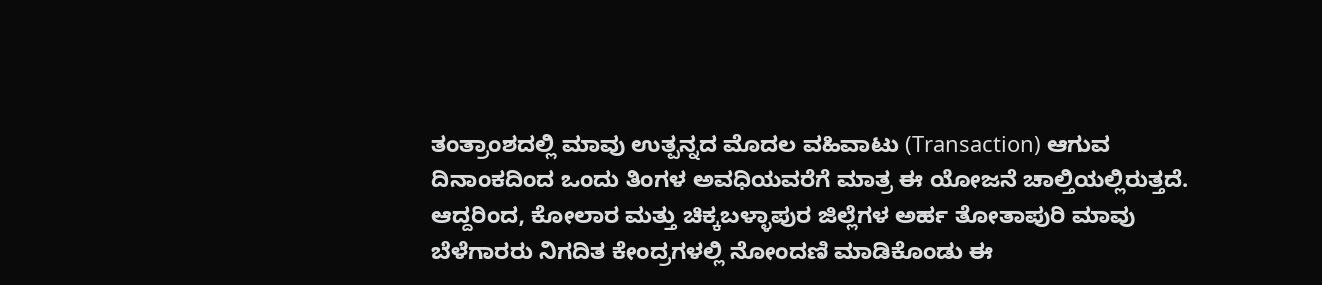ತಂತ್ರಾಂಶದಲ್ಲಿ ಮಾವು ಉತ್ಪನ್ನದ ಮೊದಲ ವಹಿವಾಟು (Transaction) ಆಗುವ ದಿನಾಂಕದಿಂದ ಒಂದು ತಿಂಗಳ ಅವಧಿಯವರೆಗೆ ಮಾತ್ರ ಈ ಯೋಜನೆ ಚಾಲ್ತಿಯಲ್ಲಿರುತ್ತದೆ.
ಆದ್ದರಿಂದ, ಕೋಲಾರ ಮತ್ತು ಚಿಕ್ಕಬಳ್ಳಾಪುರ ಜಿಲ್ಲೆಗಳ ಅರ್ಹ ತೋತಾಪುರಿ ಮಾವು ಬೆಳೆಗಾರರು ನಿಗದಿತ ಕೇಂದ್ರಗಳಲ್ಲಿ ನೋಂದಣಿ ಮಾಡಿಕೊಂಡು ಈ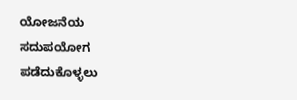ಯೋಜನೆಯ ಸದುಪಯೋಗ ಪಡೆದುಕೊಳ್ಳಲು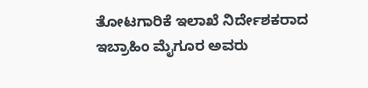ತೋಟಗಾರಿಕೆ ಇಲಾಖೆ ನಿರ್ದೇಶಕರಾದ ಇಬ್ರಾಹಿಂ ಮೈಗೂರ ಅವರು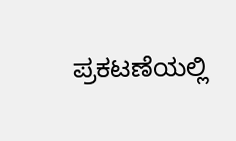ಪ್ರಕಟಣೆಯಲ್ಲಿ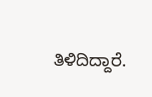ತಿಳಿದಿದ್ದಾರೆ.